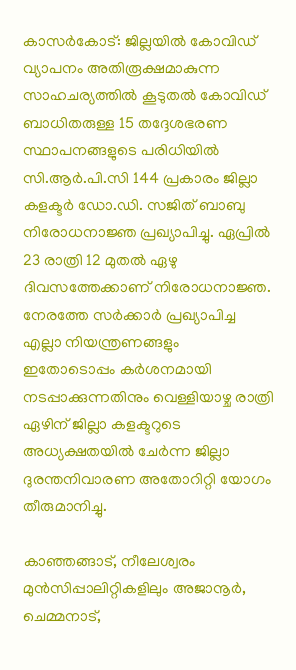കാസർകോട്: ജില്ലയിൽ കോവിഡ് വ്യാപനം അതിരൂക്ഷമാകുന്ന സാഹചര്യത്തിൽ കൂടുതൽ കോവിഡ് ബാധിതരുള്ള 15 തദ്ദേശഭരണ സ്ഥാപനങ്ങളുടെ പരിധിയിൽ സി.ആർ.പി.സി 144 പ്രകാരം ജില്ലാ കളക്ടർ ഡോ.ഡി. സജിത് ബാബു നിരോധനാജ്ഞ പ്രഖ്യാപിച്ചു. ഏപ്രിൽ 23 രാത്രി 12 മുതൽ ഏഴു ദിവസത്തേക്കാണ് നിരോധനാജ്ഞ. നേരത്തേ സർക്കാർ പ്രഖ്യാപിച്ച എല്ലാ നിയന്ത്രണങ്ങളും ഇതോടൊപ്പം കർശനമായി നടപ്പാക്കുന്നതിനും വെള്ളിയാഴ്ച രാത്രി ഏഴിന് ജില്ലാ കളക്ടറുടെ അധ്യക്ഷതയിൽ ചേർന്ന ജില്ലാ ദുരന്തനിവാരണ അതോറിറ്റി യോഗം തീരുമാനിച്ചു.

കാഞ്ഞങ്ങാട്, നീലേശ്വരം മുൻസിപ്പാലിറ്റികളിലും അജാനൂർ, ചെമ്മനാട്,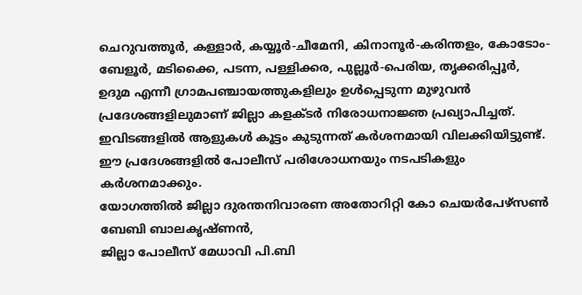ചെറുവത്തൂർ, കള്ളാർ, കയ്യൂർ-ചീമേനി, കിനാനൂർ-കരിന്തളം, കോടോം-ബേളൂർ, മടിക്കൈ, പടന്ന, പള്ളിക്കര, പുല്ലൂർ-പെരിയ, തൃക്കരിപ്പൂർ, ഉദുമ എന്നീ ഗ്രാമപഞ്ചായത്തുകളിലും ഉൾപ്പെടുന്ന മുഴുവൻ പ്രദേശങ്ങളിലുമാണ് ജില്ലാ കളക്ടർ നിരോധനാജ്ഞ പ്രഖ്യാപിച്ചത്. ഇവിടങ്ങളിൽ ആളുകൾ കൂട്ടം കുടുന്നത് കർശനമായി വിലക്കിയിട്ടുണ്ട്. ഈ പ്രദേശങ്ങളിൽ പോലീസ് പരിശോധനയും നടപടികളും കർശനമാക്കും.
യോഗത്തിൽ ജില്ലാ ദുരന്തനിവാരണ അതോറിറ്റി കോ ചെയർപേഴ്സൺ ബേബി ബാലകൃഷ്ണൻ,
ജില്ലാ പോലീസ് മേധാവി പി.ബി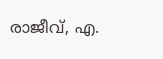രാജീവ്, എ.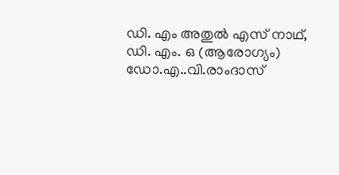ഡി. എം അതുൽ എസ് നാഥ്, ഡി. എം. ഒ (ആരോഗ്യം) ഡോ.എ..വി.രാംദാസ്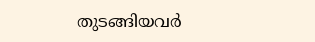തുടങ്ങിയവർ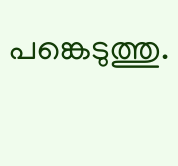പങ്കെടുത്തു.